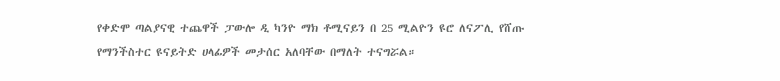የቀድሞ ጣልያናዊ ተጨዋች ፓውሎ ዲ ካንዮ ማክ ቶሚናይን በ 25 ሚልዮን ዩሮ ለናፖሊ የሸጡ የማንችስተር ዩናይትድ ሀላፊዎች መታሰር አለባቸው በማለት ተናግሯል።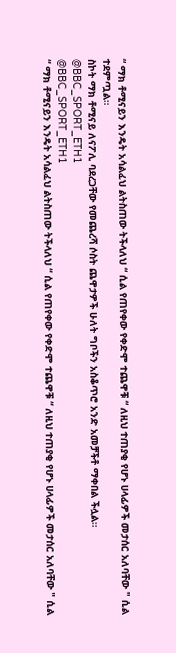“ ማክ ቶሚናይን እንዴት አሳልፈህ ልትስጠው ትችላለህ “ ሲል የጠየቀው የቀድሞ ተጨዋቹ “ ለዚህ ተጠያቂ የሆኑ ሀላፊዎች መታሰር አለባቸው " ሲል ተደምጧል።
ስኮት ማክ ቶሚናይ ለናፖሊ ባደረጋቸው የመጨረሻ ሶስት ጨዋታዎች ሁለት ግቦችን አስቆጥሮ አንድ አመቻችቶ ማቀበል ችሏል።
@BBC_SPORT_ETH1
@BBC_SPORT_ETH1
“ ማክ ቶሚናይን እንዴት አሳልፈህ ልትስጠው ትችላለህ “ ሲል የጠየቀው የቀድሞ ተጨዋቹ “ ለዚህ ተጠያቂ የሆኑ ሀላፊዎች መታሰር አለባቸው " ሲል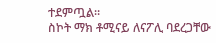ተደምጧል።
ስኮት ማክ ቶሚናይ ለናፖሊ ባደረጋቸው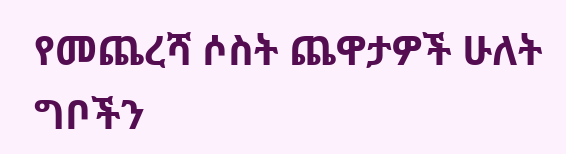የመጨረሻ ሶስት ጨዋታዎች ሁለት ግቦችን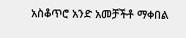አስቆጥሮ አንድ አመቻችቶ ማቀበል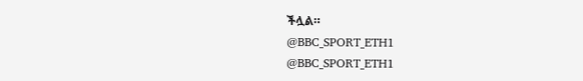ችሏል።
@BBC_SPORT_ETH1
@BBC_SPORT_ETH1